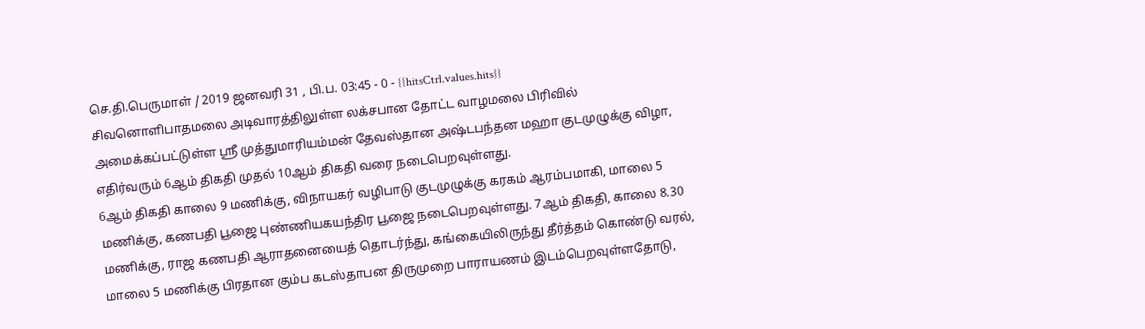செ.தி.பெருமாள் / 2019 ஜனவரி 31 , பி.ப. 03:45 - 0 - {{hitsCtrl.values.hits}}
சிவனொளிபாதமலை அடிவாரத்திலுள்ள லக்சபான தோட்ட வாழமலை பிரிவில் அமைக்கப்பட்டுள்ள ஸ்ரீ முத்துமாரியம்மன் தேவஸ்தான அஷ்டபந்தன மஹா குடமுழுக்கு விழா, எதிர்வரும் 6ஆம் திகதி முதல் 10ஆம் திகதி வரை நடைபெறவுள்ளது.
6ஆம் திகதி காலை 9 மணிக்கு, விநாயகர் வழிபாடு குடமுழுக்கு கரகம் ஆரம்பமாகி, மாலை 5 மணிக்கு, கணபதி பூஜை புண்ணியகயந்திர பூஜை நடைபெறவுள்ளது. 7ஆம் திகதி, காலை 8.30 மணிக்கு, ராஜ கணபதி ஆராதனையைத் தொடர்ந்து, கங்கையிலிருந்து தீர்த்தம் கொண்டு வரல், மாலை 5 மணிக்கு பிரதான கும்ப கடஸ்தாபன திருமுறை பாராயணம் இடம்பெறவுள்ளதோடு,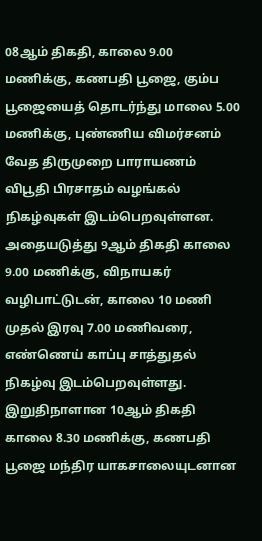08ஆம் திகதி, காலை 9.00 மணிக்கு, கணபதி பூஜை, கும்ப பூஜையைத் தொடர்ந்து மாலை 5.00 மணிக்கு, புண்ணிய விமர்சனம் வேத திருமுறை பாராயணம் விபூதி பிரசாதம் வழங்கல் நிகழ்வுகள் இடம்பெறவுள்ளன.
அதையடுத்து 9ஆம் திகதி காலை 9.00 மணிக்கு, விநாயகர் வழிபாட்டுடன், காலை 10 மணி முதல் இரவு 7.00 மணிவரை, எண்ணெய் காப்பு சாத்துதல் நிகழ்வு இடம்பெறவுள்ளது.
இறுதிநாளான 10ஆம் திகதி காலை 8.30 மணிக்கு, கணபதி பூஜை மந்திர யாகசாலையுடனான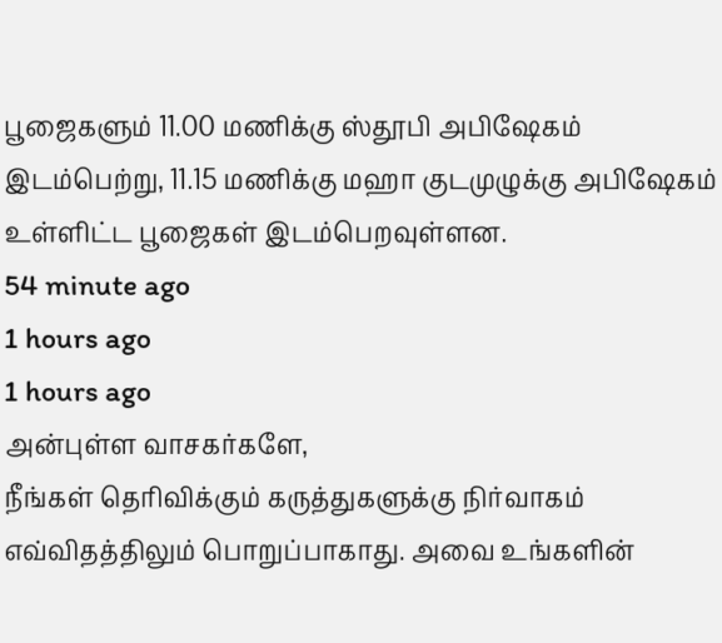பூஜைகளும் 11.00 மணிக்கு ஸ்தூபி அபிஷேகம் இடம்பெற்று, 11.15 மணிக்கு மஹா குடமுழுக்கு அபிஷேகம் உள்ளிட்ட பூஜைகள் இடம்பெறவுள்ளன.
54 minute ago
1 hours ago
1 hours ago
அன்புள்ள வாசகர்களே,
நீங்கள் தெரிவிக்கும் கருத்துகளுக்கு நிர்வாகம் எவ்விதத்திலும் பொறுப்பாகாது. அவை உங்களின்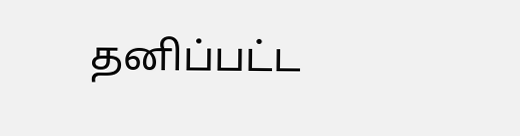தனிப்பட்ட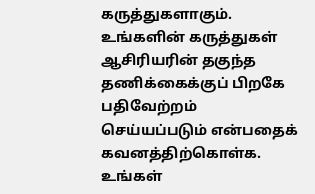கருத்துகளாகும். உங்களின் கருத்துகள் ஆசிரியரின் தகுந்த தணிக்கைக்குப் பிறகே பதிவேற்றம் செய்யப்படும் என்பதைக் கவனத்திற்கொள்க. உங்கள்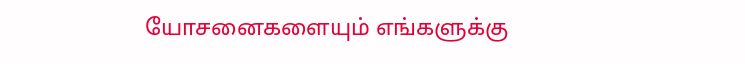யோசனைகளையும் எங்களுக்கு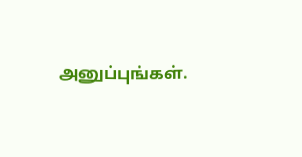அனுப்புங்கள்.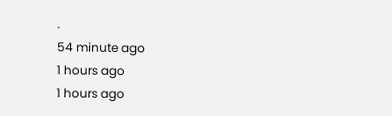.
54 minute ago
1 hours ago
1 hours ago